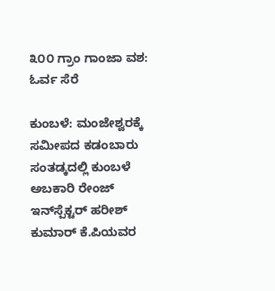೩೦೦ ಗ್ರಾಂ ಗಾಂಜಾ ವಶ: ಓರ್ವ ಸೆರೆ

ಕುಂಬಳೆ: ಮಂಜೇಶ್ವರಕ್ಕೆ ಸಮೀಪದ ಕಡಂಬಾರು ಸಂತಡ್ಕದಲ್ಲಿ ಕುಂಬಳೆ ಅಬಕಾರಿ ರೇಂಜ್ ಇನ್‌ಸ್ಪೆಕ್ಟರ್ ಹರೀಶ್ ಕುಮಾರ್ ಕೆ.ಪಿಯವರ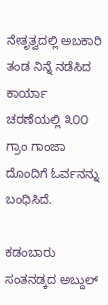ನೇತೃತ್ವದಲ್ಲಿ ಅಬಕಾರಿ ತಂಡ ನಿನ್ನೆ ನಡೆಸಿದ ಕಾರ್ಯಾ ಚರಣೆಯಲ್ಲಿ ೩೦೦ ಗ್ರಾಂ ಗಾಂಜಾ ದೊಂದಿಗೆ ಓರ್ವನನ್ನು   ಬಂಧಿಸಿದೆ.

ಕಡಂಬಾರು ಸಂತನಡ್ಕದ ಅಬ್ದುಲ್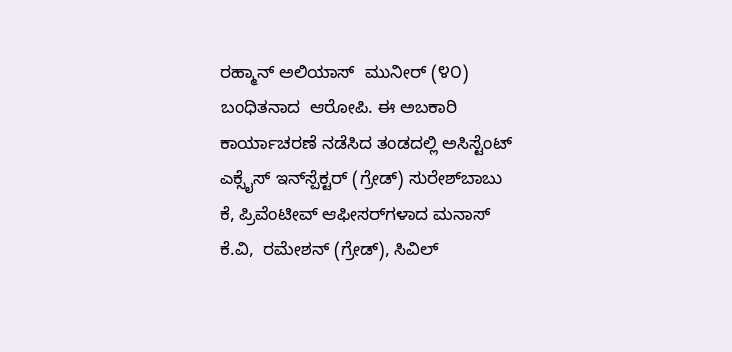ರಹ್ಮಾನ್ ಅಲಿಯಾಸ್  ಮುನೀರ್ (೪೦) ಬಂಧಿತನಾದ  ಆರೋಪಿ. ಈ ಅಬಕಾರಿ ಕಾರ್ಯಾಚರಣೆ ನಡೆಸಿದ ತಂಡದಲ್ಲಿ ಅಸಿಸ್ಟೆಂಟ್ ಎಕ್ಸೈಸ್ ಇನ್‌ಸ್ಪೆಕ್ಟರ್ (ಗ್ರೇಡ್) ಸುರೇಶ್‌ಬಾಬು ಕೆ, ಪ್ರಿವೆಂಟೀವ್ ಆಫೀಸರ್‌ಗಳಾದ ಮನಾಸ್ ಕೆ.ವಿ,  ರಮೇಶನ್ (ಗ್ರೇಡ್), ಸಿವಿಲ್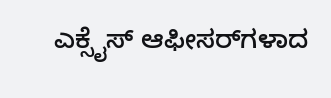ಎಕ್ಸೈಸ್ ಆಫೀಸರ್‌ಗಳಾದ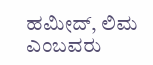ಹಮೀದ್, ಲಿಮ ಎಂಬವರು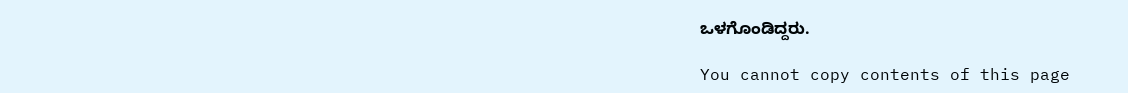ಒಳಗೊಂಡಿದ್ದರು.

You cannot copy contents of this page